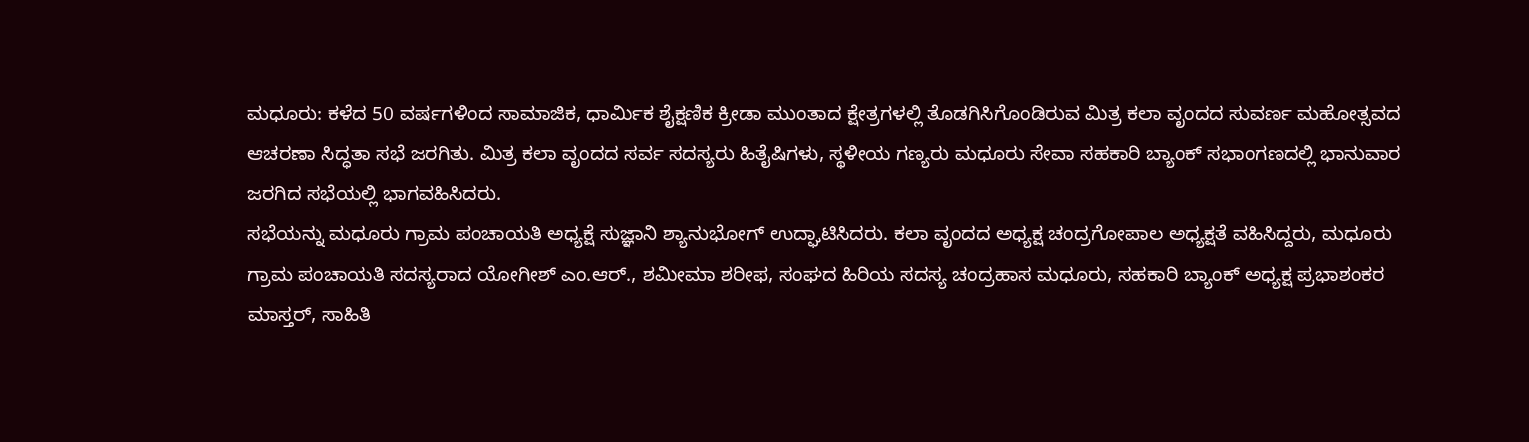ಮಧೂರು: ಕಳೆದ 50 ವರ್ಷಗಳಿಂದ ಸಾಮಾಜಿಕ, ಧಾರ್ಮಿಕ ಶೈಕ್ಷಣಿಕ ಕ್ರೀಡಾ ಮುಂತಾದ ಕ್ಷೇತ್ರಗಳಲ್ಲಿ ತೊಡಗಿಸಿಗೊಂಡಿರುವ ಮಿತ್ರ ಕಲಾ ವೃಂದದ ಸುವರ್ಣ ಮಹೋತ್ಸವದ ಆಚರಣಾ ಸಿದ್ಧತಾ ಸಭೆ ಜರಗಿತು. ಮಿತ್ರ ಕಲಾ ವೃಂದದ ಸರ್ವ ಸದಸ್ಯರು ಹಿತೈಷಿಗಳು, ಸ್ಥಳೀಯ ಗಣ್ಯರು ಮಧೂರು ಸೇವಾ ಸಹಕಾರಿ ಬ್ಯಾಂಕ್ ಸಭಾಂಗಣದಲ್ಲಿ ಭಾನುವಾರ ಜರಗಿದ ಸಭೆಯಲ್ಲಿ ಭಾಗವಹಿಸಿದರು.
ಸಭೆಯನ್ನು ಮಧೂರು ಗ್ರಾಮ ಪಂಚಾಯತಿ ಅಧ್ಯಕ್ಷೆ ಸುಜ್ಞಾನಿ ಶ್ಯಾನುಭೋಗ್ ಉದ್ಘಾಟಿಸಿದರು. ಕಲಾ ವೃಂದದ ಅಧ್ಯಕ್ಷ ಚಂದ್ರಗೋಪಾಲ ಅಧ್ಯಕ್ಷತೆ ವಹಿಸಿದ್ದರು, ಮಧೂರು ಗ್ರಾಮ ಪಂಚಾಯತಿ ಸದಸ್ಯರಾದ ಯೋಗೀಶ್ ಎಂ.ಆರ್., ಶಮೀಮಾ ಶರೀಫ, ಸಂಘದ ಹಿರಿಯ ಸದಸ್ಯ ಚಂದ್ರಹಾಸ ಮಧೂರು, ಸಹಕಾರಿ ಬ್ಯಾಂಕ್ ಅಧ್ಯಕ್ಷ ಪ್ರಭಾಶಂಕರ ಮಾಸ್ತರ್, ಸಾಹಿತಿ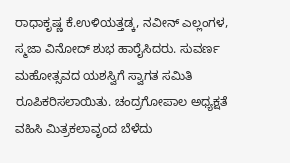ರಾಧಾಕೃಷ್ಣ ಕೆ.ಉಳಿಯತ್ತಡ್ಕ, ನವೀನ್ ಎಲ್ಲಂಗಳ, ಸ್ಮಜಾ ವಿನೋದ್ ಶುಭ ಹಾರೈಸಿದರು. ಸುವರ್ಣ ಮಹೋತ್ಸವದ ಯಶಸ್ವಿಗೆ ಸ್ವಾಗತ ಸಮಿತಿ ರೂಪಿಕರಿಸಲಾಯಿತು. ಚಂದ್ರಗೋಪಾಲ ಅಧ್ಯಕ್ಷತೆ ವಹಿಸಿ ಮಿತ್ರಕಲಾವೃಂದ ಬೆಳೆದು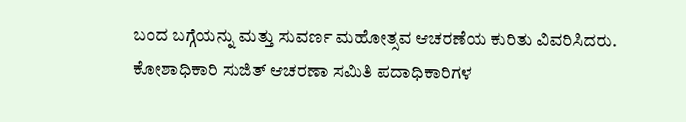ಬಂದ ಬಗ್ಗೆಯನ್ನು ಮತ್ತು ಸುವರ್ಣ ಮಹೋತ್ಸವ ಆಚರಣೆಯ ಕುರಿತು ವಿವರಿಸಿದರು. ಕೋಶಾಧಿಕಾರಿ ಸುಜಿತ್ ಆಚರಣಾ ಸಮಿತಿ ಪದಾಧಿಕಾರಿಗಳ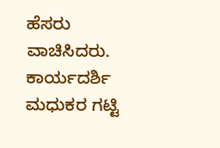ಹೆಸರು ವಾಚಿಸಿದರು. ಕಾರ್ಯದರ್ಶಿ ಮಧುಕರ ಗಟ್ಟಿ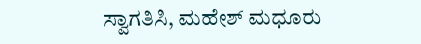ಸ್ವಾಗತಿಸಿ, ಮಹೇಶ್ ಮಧೂರು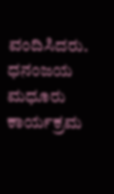ವಂದಿಸಿದರು. ಧನಂಜಯ ಮಧೂರು ಕಾರ್ಯಕ್ರಮ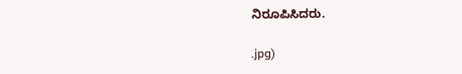ನಿರೂಪಿಸಿದರು.

.jpg)